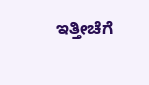ಇತ್ತೀಚೆಗೆ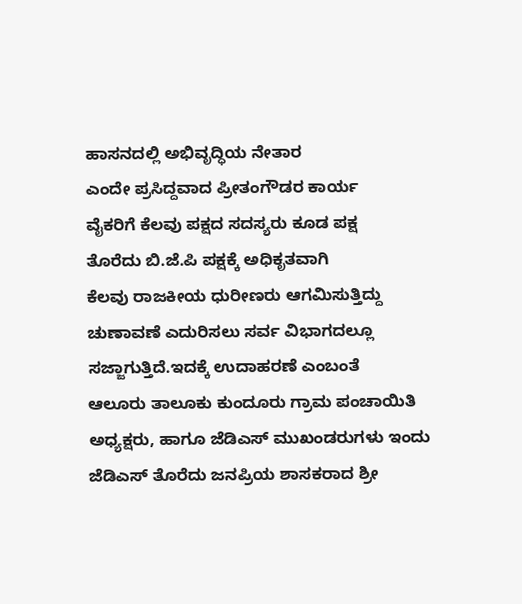ಹಾಸನದಲ್ಲಿ ಅಭಿವೃದ್ಧಿಯ ನೇತಾರ
ಎಂದೇ ಪ್ರಸಿದ್ದವಾದ ಪ್ರೀತಂಗೌಡರ ಕಾರ್ಯ
ವೈಕರಿಗೆ ಕೆಲವು ಪಕ್ಷದ ಸದಸ್ಯರು ಕೂಡ ಪಕ್ಷ
ತೊರೆದು ಬಿ.ಜೆ.ಪಿ ಪಕ್ಷಕ್ಕೆ ಅಧಿಕೃತವಾಗಿ
ಕೆಲವು ರಾಜಕೀಯ ಧುರೀಣರು ಆಗಮಿಸುತ್ತಿದ್ದು
ಚುಣಾವಣೆ ಎದುರಿಸಲು ಸರ್ವ ವಿಭಾಗದಲ್ಲೂ
ಸಜ್ಜಾಗುತ್ತಿದೆ.ಇದಕ್ಕೆ ಉದಾಹರಣೆ ಎಂಬಂತೆ
ಆಲೂರು ತಾಲೂಕು ಕುಂದೂರು ಗ್ರಾಮ ಪಂಚಾಯಿತಿ ಅಧ್ಯಕ್ಷರು, ಹಾಗೂ ಜೆಡಿಎಸ್ ಮುಖಂಡರುಗಳು ಇಂದು ಜೆಡಿಎಸ್ ತೊರೆದು ಜನಪ್ರಿಯ ಶಾಸಕರಾದ ಶ್ರೀ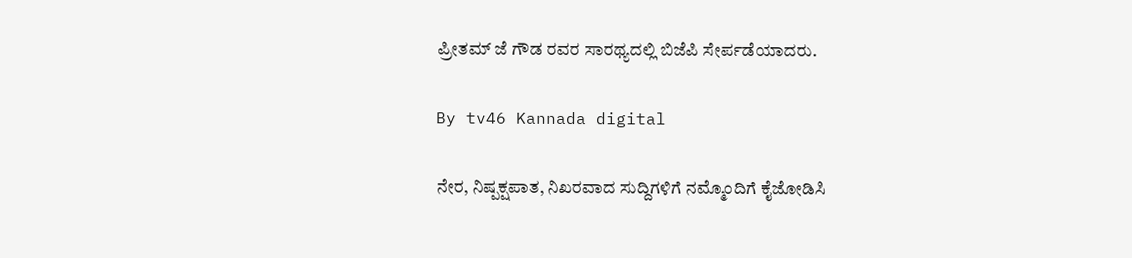ಪ್ರೀತಮ್ ಜೆ ಗೌಡ ರವರ ಸಾರಥ್ಯದಲ್ಲಿ ಬಿಜೆಪಿ ಸೇರ್ಪಡೆಯಾದರು.

By tv46 Kannada digital

ನೇರ, ನಿಷ್ಪಕ್ಷಪಾತ, ನಿಖರವಾದ ಸುದ್ದಿಗಳಿಗೆ ನಮ್ಮೊಂದಿಗೆ ಕೈಜೋಡಿಸಿ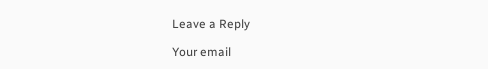Leave a Reply

Your email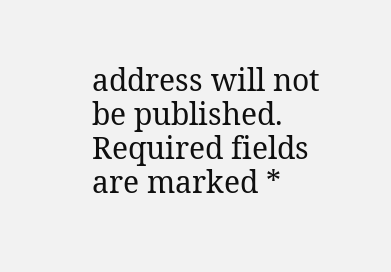address will not be published. Required fields are marked *